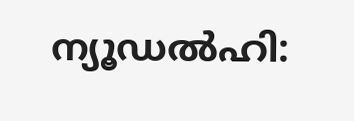ന്യൂഡൽഹി: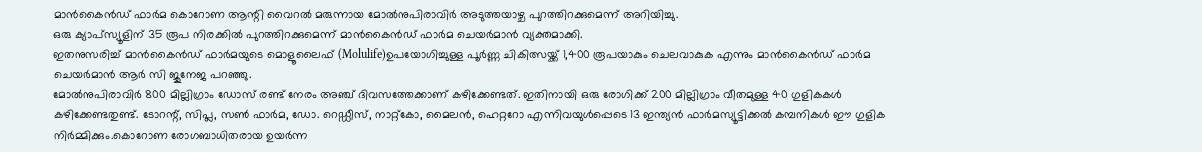മാൻകൈൻഡ് ഫാർമ കൊറോണ ആന്റി വൈറൽ മരുന്നായ മോൽനുപിരാവിർ അടുത്തയാഴ്ച പുറത്തിറക്കുമെന്ന് അറിയിച്ചു.
ഒരു ക്യാപ്സ്യൂളിന് 35 രൂപ നിരക്കിൽ പുറത്തിറക്കുമെന്ന് മാൻകൈൻഡ് ഫാർമ ചെയർമാൻ വ്യക്തമാക്കി.
ഇതനുസരിച്ച് മാൻകൈൻഡ് ഫാർമയുടെ മൊളൂലൈഫ് (Molulife)ഉപയോഗിച്ചുള്ള പൂർണ്ണ ചികിത്സയ്ക്ക് 1,400 രൂപയാകും ചെലവാകുക എന്നും മാൻകൈൻഡ് ഫാർമ ചെയർമാൻ ആർ സി ജുനേജ പറഞ്ഞു.
മോൽനുപിരാവിർ 800 മില്ലിഗ്രാം ഡോസ് രണ്ട് നേരം അഞ്ച് ദിവസത്തേക്കാണ് കഴിക്കേണ്ടത്. ഇതിനായി ഒരു രോഗിക്ക് 200 മില്ലിഗ്രാം വീതമുള്ള 40 ഗുളികകൾ കഴിക്കേണ്ടതുണ്ട്. ടോറന്റ്, സിപ്ല, സൺ ഫാർമ, ഡോ. റെഡ്ഡീസ്, നാറ്റ്കോ, മൈലൻ, ഹെറ്ററോ എന്നിവയുൾപ്പെടെ 13 ഇന്ത്യൻ ഫാർമസ്യൂട്ടിക്കൽ കമ്പനികൾ ഈ ഗുളിക നിർമ്മിക്കും.കൊറോണ രോഗബാധിതരായ ഉയർന്ന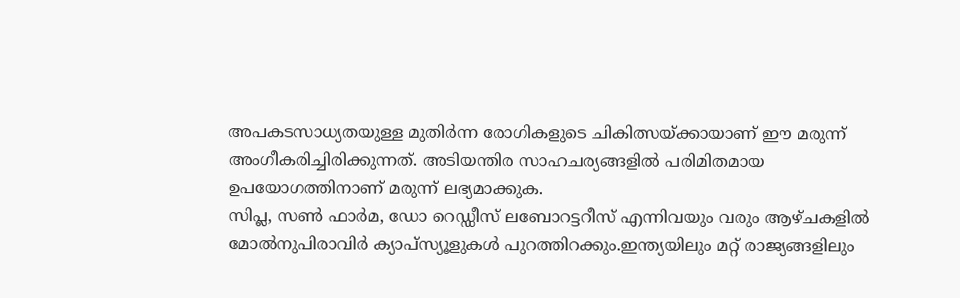അപകടസാധ്യതയുള്ള മുതിർന്ന രോഗികളുടെ ചികിത്സയ്ക്കായാണ് ഈ മരുന്ന് അംഗീകരിച്ചിരിക്കുന്നത്. അടിയന്തിര സാഹചര്യങ്ങളിൽ പരിമിതമായ ഉപയോഗത്തിനാണ് മരുന്ന് ലഭ്യമാക്കുക.
സിപ്ല, സൺ ഫാർമ, ഡോ റെഡ്ഡീസ് ലബോറട്ടറീസ് എന്നിവയും വരും ആഴ്ചകളിൽ മോൽനുപിരാവിർ ക്യാപ്സ്യൂളുകൾ പുറത്തിറക്കും.ഇന്ത്യയിലും മറ്റ് രാജ്യങ്ങളിലും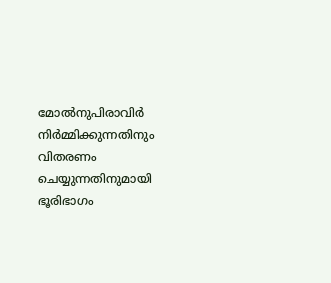മോൽനുപിരാവിർ നിർമ്മിക്കുന്നതിനും വിതരണം ചെയ്യുന്നതിനുമായി ഭൂരിഭാഗം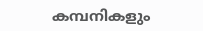കമ്പനികളും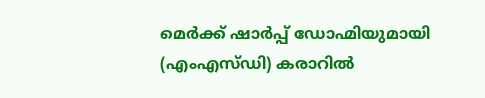മെർക്ക് ഷാർപ്പ് ഡോഹ്മിയുമായി (എംഎസ്ഡി) കരാറിൽ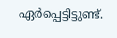ഏർപ്പെട്ടിട്ടുണ്ട്.